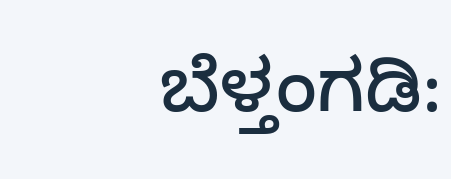ಬೆಳ್ತಂಗಡಿ: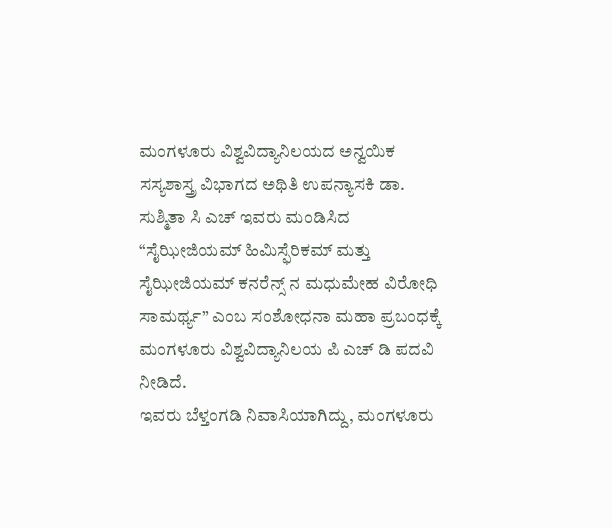ಮಂಗಳೂರು ವಿಶ್ವವಿದ್ಯಾನಿಲಯದ ಅನ್ವಯಿಕ ಸಸ್ಯಶಾಸ್ತ್ರ ವಿಭಾಗದ ಅಥಿತಿ ಉಪನ್ಯಾಸಕಿ ಡಾ. ಸುಶ್ಮಿತಾ ಸಿ ಎಚ್ ಇವರು ಮಂಡಿಸಿದ “ಸೈಝೀಜಿಯಮ್ ಹಿಮಿಸ್ಫೆರಿಕಮ್ ಮತ್ತು ಸೈಝೀಜಿಯಮ್ ಕನರೆನ್ಸ್ ನ ಮಧುಮೇಹ ವಿರೋಧಿ ಸಾಮರ್ಥ್ಯ” ಎಂಬ ಸಂಶೋಧನಾ ಮಹಾ ಪ್ರಬಂಧಕ್ಕೆ ಮಂಗಳೂರು ವಿಶ್ವವಿದ್ಯಾನಿಲಯ ಪಿ ಎಚ್ ಡಿ ಪದವಿ ನೀಡಿದೆ.
ಇವರು ಬೆಳ್ತಂಗಡಿ ನಿವಾಸಿಯಾಗಿದ್ದು, ಮಂಗಳೂರು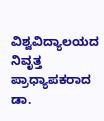ವಿಶ್ವವಿದ್ಯಾಲಯದ ನಿವೃತ್ತ ಪ್ರಾಧ್ಯಾಪಕರಾದ ಡಾ.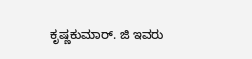ಕೃಷ್ಣಕುಮಾರ್. ಜಿ ಇವರು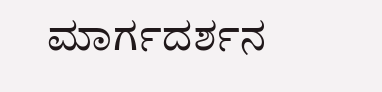ಮಾರ್ಗದರ್ಶನ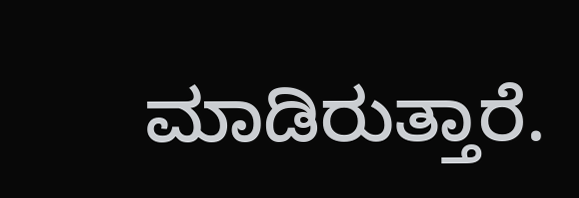ಮಾಡಿರುತ್ತಾರೆ.